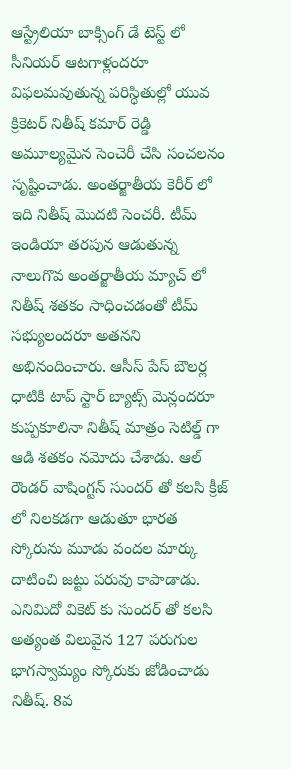ఆస్ట్రేలియా బాక్సింగ్ డే టెస్ట్ లో సీనియర్ ఆటగాళ్లందరూ విఫలమవుతున్న పరిస్ధితుల్లో యువ క్రికెటర్ నితీష్ కమార్ రెడ్డి అమూల్యమైన సెంచెరీ చేసి సంచలనం సృష్టించాడు. అంతర్జాతీయ కెరీర్ లో ఇది నితీష్ మొదటి సెంచరీ. టీమ్ ఇండియా తరపున ఆడుతున్న నాలుగొవ అంతర్జాతీయ మ్యాచ్ లో నితీష్ శతకం సాధించడంతో టీమ్ సభ్యులందరూ అతనని అభినందించారు. ఆసీస్ పేస్ బౌలర్ల ధాటికి టాప్ స్టార్ బ్యాట్స్ మెన్లందరూ కుప్పకూలినా నితీష్ మాత్రం సెటిల్డ్ గా ఆడి శతకం నమోదు చేశాడు. ఆల్ రౌండర్ వాషింగ్టన్ సుందర్ తో కలసి క్రీజ్ లో నిలకడగా ఆడుతూ భారత స్కోరును మూడు వందల మార్కు దాటించి జట్టు పరువు కాపాడాడు. ఎనిమిదో వికెట్ కు సుందర్ తో కలసి అత్యంత విలువైన 127 పరుగుల భాగస్వామ్యం స్కోరుకు జోడించాడు నితీష్. 8వ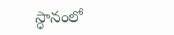స్ధానంలో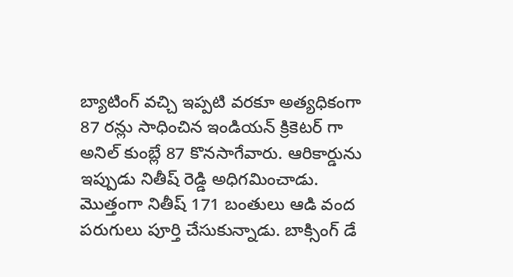బ్యాటింగ్ వచ్చి ఇప్పటి వరకూ అత్యధికంగా 87 రన్లు సాధించిన ఇండియన్ క్రికెటర్ గా అనిల్ కుంబ్లే 87 కొనసాగేవారు. ఆరికార్డును ఇప్పుడు నితీష్ రెడ్డి అధిగమించాడు. మొత్తంగా నితీష్ 171 బంతులు ఆడి వంద పరుగులు పూర్తి చేసుకున్నాడు. బాక్సింగ్ డే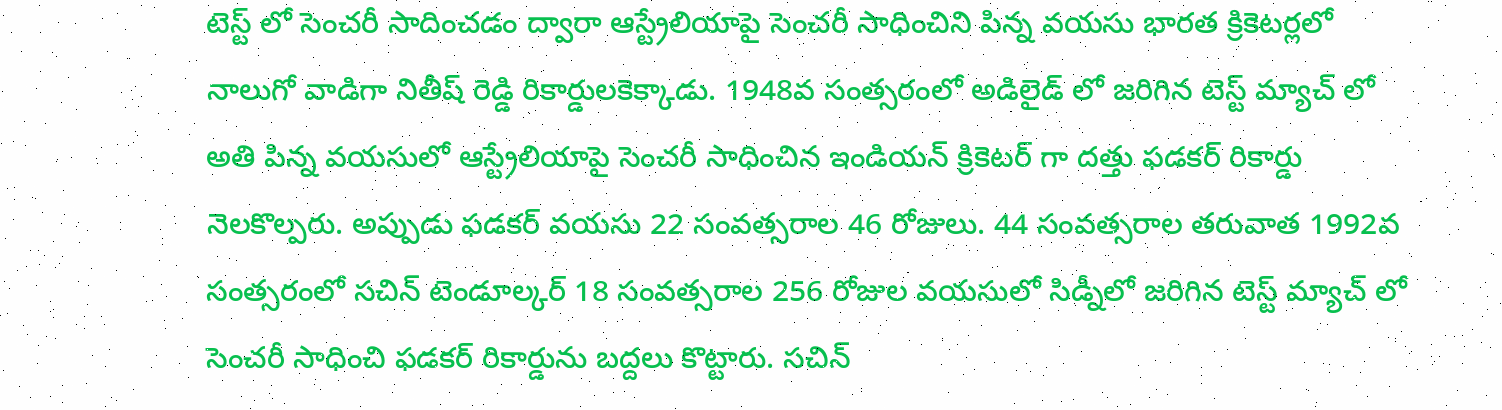టెస్ట్ లో సెంచరీ సాదించడం ద్వారా ఆస్ట్రేలియాపై సెంచరీ సాధించిని పిన్న వయసు భారత క్రికెటర్లలో నాలుగో వాడిగా నితీష్ రెడ్డి రికార్డులకెక్కాడు. 1948వ సంత్సరంలో అడిలైడ్ లో జరిగిన టెస్ట్ మ్యాచ్ లో అతి పిన్న వయసులో ఆస్ట్రేలియాపై సెంచరీ సాధించిన ఇండియన్ క్రికెటర్ గా దత్తు ఫడకర్ రికార్డు నెలకొల్పరు. అప్పుడు ఫడకర్ వయసు 22 సంవత్సరాల 46 రోజులు. 44 సంవత్సరాల తరువాత 1992వ సంత్సరంలో సచిన్ టెండూల్కర్ 18 సంవత్సరాల 256 రోజుల వయసులో సిడ్నీలో జరిగిన టెస్ట్ మ్యాచ్ లో సెంచరీ సాధించి ఫడకర్ రికార్డును బద్దలు కొట్టారు. సచిన్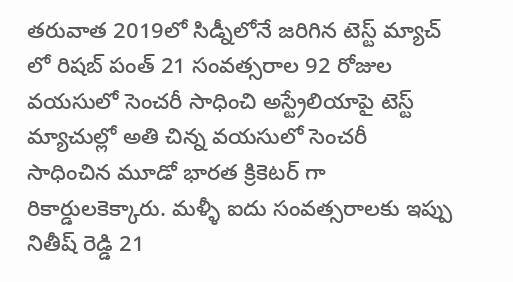తరువాత 2019లో సిడ్నీలోనే జరిగిన టెస్ట్ మ్యాచ్ లో రిషబ్ పంత్ 21 సంవత్సరాల 92 రోజుల వయసులో సెంచరీ సాధించి అస్ట్రేలియాపై టెస్ట్ మ్యాచుల్లో అతి చిన్న వయసులో సెంచరీ సాధించిన మూడో భారత క్రికెటర్ గా రికార్డులకెక్కారు. మళ్ళీ ఐదు సంవత్సరాలకు ఇప్పు నితీష్ రెడ్డి 21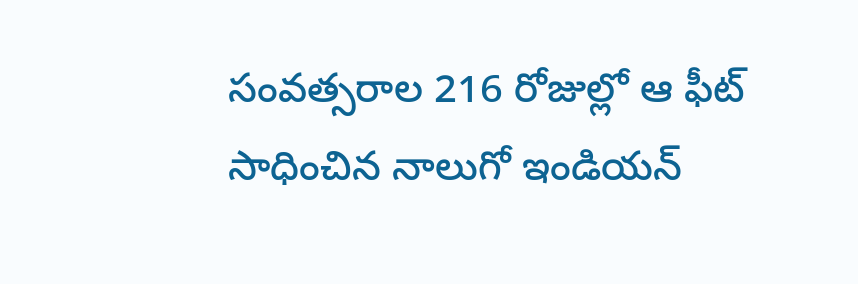సంవత్సరాల 216 రోజుల్లో ఆ ఫీట్ సాధించిన నాలుగో ఇండియన్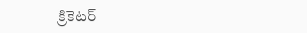క్రికెటర్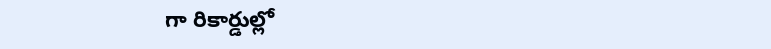గా రికార్డుల్లో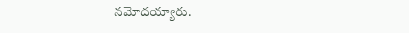నమోదయ్యారు.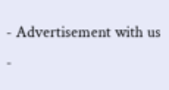- Advertisement with us -